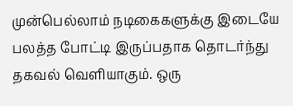முன்பெல்லாம் நடிகைகளுக்கு இடையே பலத்த போட்டி இருப்பதாக தொடர்ந்து தகவல் வெளியாகும். ஒரு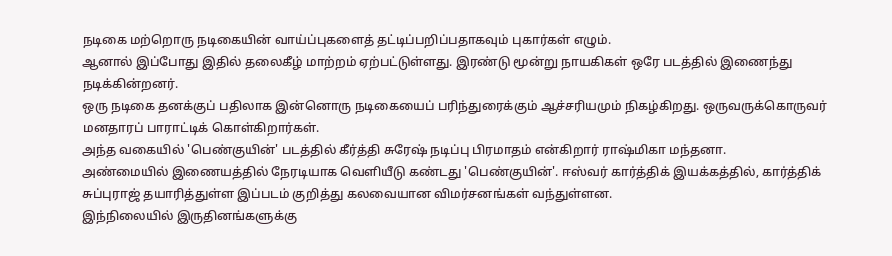நடிகை மற்றொரு நடிகையின் வாய்ப்புகளைத் தட்டிப்பறிப்பதாகவும் புகார்கள் எழும்.
ஆனால் இப்போது இதில் தலைகீழ் மாற்றம் ஏற்பட்டுள்ளது. இரண்டு மூன்று நாயகிகள் ஒரே படத்தில் இணைந்து நடிக்கின்றனர்.
ஒரு நடிகை தனக்குப் பதிலாக இன்னொரு நடிகையைப் பரிந்துரைக்கும் ஆச்சரியமும் நிகழ்கிறது. ஒருவருக்கொருவர் மனதாரப் பாராட்டிக் கொள்கிறார்கள்.
அந்த வகையில் 'பெண்குயின்' படத்தில் கீர்த்தி சுரேஷ் நடிப்பு பிரமாதம் என்கிறார் ராஷ்மிகா மந்தனா.
அண்மையில் இணையத்தில் நேரடியாக வெளியீடு கண்டது 'பெண்குயின்'. ஈஸ்வர் கார்த்திக் இயக்கத்தில், கார்த்திக் சுப்புராஜ் தயாரித்துள்ள இப்படம் குறித்து கலவையான விமர்சனங்கள் வந்துள்ளன.
இந்நிலையில் இருதினங்களுக்கு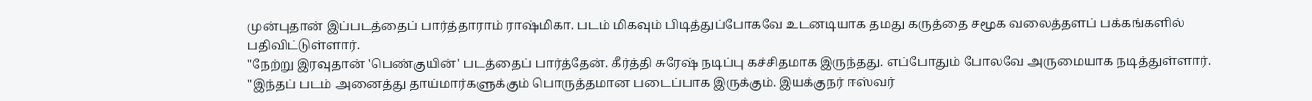முன்புதான் இப்படத்தைப் பார்த்தாராம் ராஷ்மிகா. படம் மிகவும் பிடித்துப்போகவே உடனடியாக தமது கருத்தை சமூக வலைத்தளப் பக்கங்களில் பதிவிட்டுள்ளார்.
"நேற்று இரவுதான் 'பெண்குயின்' படத்தைப் பார்த்தேன். கீர்த்தி சுரேஷ் நடிப்பு கச்சிதமாக இருந்தது. எப்போதும் போலவே அருமையாக நடித்துள்ளார்.
"இந்தப் படம் அனைத்து தாய்மார்களுக்கும் பொருத்தமான படைப்பாக இருக்கும். இயக்குநர் ஈஸ்வர்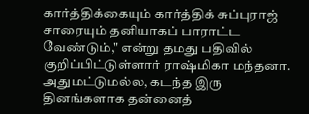கார்த்திக்கையும் கார்த்திக் சுப்புராஜ் சாரையும் தனியாகப் பாராட்ட வேண்டும்," என்று தமது பதிவில் குறிப்பிட்டுள்ளார் ராஷ்மிகா மந்தனா.
அதுமட்டுமல்ல, கடந்த இரு தினங்களாக தன்னைத்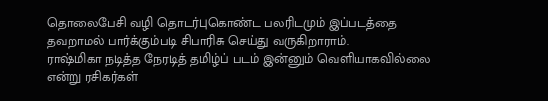தொலைபேசி வழி தொடர்புகொண்ட பலரிடமும் இப்படத்தை தவறாமல் பார்க்கும்படி சிபாரிசு செய்து வருகிறாராம்.
ராஷ்மிகா நடித்த நேரடித் தமிழ்ப் படம் இன்னும் வெளியாகவில்லை என்று ரசிகர்கள்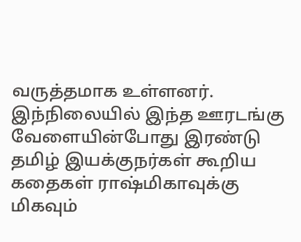வருத்தமாக உள்ளனர். இந்நிலையில் இந்த ஊரடங்கு வேளையின்போது இரண்டு தமிழ் இயக்குநர்கள் கூறிய கதைகள் ராஷ்மிகாவுக்கு மிகவும்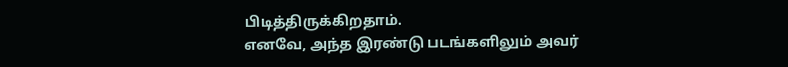பிடித்திருக்கிறதாம்.
எனவே, அந்த இரண்டு படங்களிலும் அவர்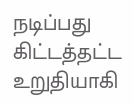நடிப்பது கிட்டத்தட்ட உறுதியாகி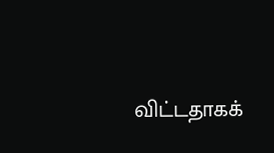விட்டதாகக்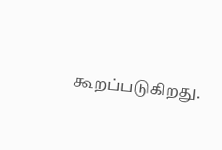கூறப்படுகிறது.